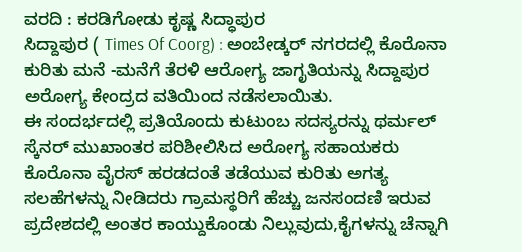ವರದಿ : ಕರಡಿಗೋಡು ಕೃಷ್ಣ ಸಿದ್ಧಾಪುರ
ಸಿದ್ದಾಪುರ ( Times Of Coorg) : ಅಂಬೇಡ್ಕರ್ ನಗರದಲ್ಲಿ ಕೊರೊನಾ ಕುರಿತು ಮನೆ -ಮನೆಗೆ ತೆರಳಿ ಆರೋಗ್ಯ ಜಾಗೃತಿಯನ್ನು ಸಿದ್ದಾಪುರ ಅರೋಗ್ಯ ಕೇಂದ್ರದ ವತಿಯಿಂದ ನಡೆಸಲಾಯಿತು.
ಈ ಸಂದರ್ಭದಲ್ಲಿ ಪ್ರತಿಯೊಂದು ಕುಟುಂಬ ಸದಸ್ಯರನ್ನು ಥರ್ಮಲ್ ಸ್ಕೆನರ್ ಮುಖಾಂತರ ಪರಿಶೀಲಿಸಿದ ಅರೋಗ್ಯ ಸಹಾಯಕರು ಕೊರೊನಾ ವೈರಸ್ ಹರಡದಂತೆ ತಡೆಯುವ ಕುರಿತು ಅಗತ್ಯ ಸಲಹೆಗಳನ್ನು ನೀಡಿದರು ಗ್ರಾಮಸ್ಥರಿಗೆ ಹೆಚ್ಚು ಜನಸಂದಣಿ ಇರುವ ಪ್ರದೇಶದಲ್ಲಿ ಅಂತರ ಕಾಯ್ದುಕೊಂಡು ನಿಲ್ಲುವುದು,ಕೈಗಳನ್ನು ಚೆನ್ನಾಗಿ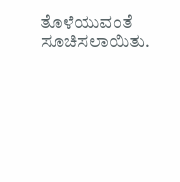ತೊಳೆಯುವಂತೆ ಸೂಚಿಸಲಾಯಿತು.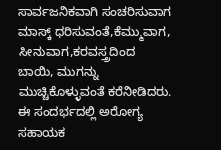ಸಾರ್ವಜನಿಕವಾಗಿ ಸಂಚರಿಸುವಾಗ ಮಾಸ್ಕ್ ಧರಿಸುವಂತೆ,ಕೆಮ್ಮುವಾಗ,
ಸೀನುವಾಗ,ಕರವಸ್ತ್ರದಿಂದ
ಬಾಯಿ, ಮುಗನ್ನು ಮುಚ್ಚಿಕೊಳ್ಳುವಂತೆ ಕರೆನೀಡಿದರು.
ಈ ಸಂದರ್ಭದಲ್ಲಿ ಅರೋಗ್ಯ ಸಹಾಯಕ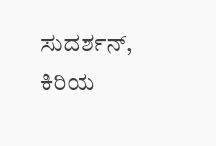ಸುದರ್ಶನ್, ಕಿರಿಯ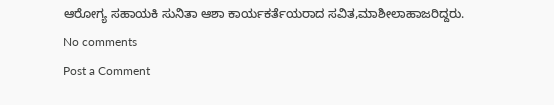ಆರೋಗ್ಯ ಸಹಾಯಕಿ ಸುನಿತಾ ಆಶಾ ಕಾರ್ಯಕರ್ತೆಯರಾದ ಸವಿತ,ಮಾಶೀಲಾಹಾಜರಿದ್ದರು.
No comments
Post a Comment